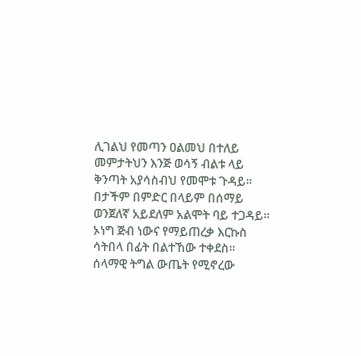ሊገልህ የመጣን ዐልመህ በተለይ
መምታትህን እንጅ ወሳኝ ብልቱ ላይ
ቅንጣት አያሳስብህ የመሞቱ ጉዳይ፡፡
በታችም በምድር በላይም በሰማይ
ወንጀለኛ አይደለም አልሞት ባይ ተጋዳይ፡፡
ኦነግ ጅብ ነውና የማይጠረቃ እርኩስ
ሳትበላ በፊት በልተኸው ተቀደስ፡፡
ሰላማዊ ትግል ውጤት የሚኖረው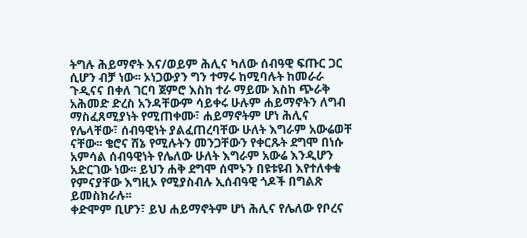ትግሉ ሕይማኖት እና/ወይም ሕሊና ካለው ሰብዓዊ ፍጡር ጋር ሲሆን ብቻ ነው፡፡ ኦነጋውያን ግን ተማሩ ከሚባሉት ከመራራ ጉዲናና በቀለ ገርባ ጀምሮ እስከ ተራ ማይሙ እስከ ጭራቅ አሕመድ ድረስ አንዳቸውም ሳይቀሩ ሁሉም ሐይማኖትን ለግብ ማስፈጸሚያነት የሚጠቀሙ፣ ሐይማኖትም ሆነ ሕሊና የሌላቸው፣ ሰብዓዊነት ያልፈጠረባቸው ሁለት እግራም አውሬወቸ ናቸው፡፡ ቄሮና ሸኔ የሚሉትን መንጋቸውን የቀርጹት ደግሞ በነሱ አምሳል ሰብዓዊነት የሌለው ሁለት እግራም አውሬ እንዲሆን አድርገው ነው፡፡ ይህን ሐቅ ደግሞ ሰሞኑን በዩቱዩብ እየተለቀቁ የምናያቸው እግዚኦ የሚያስብሉ ኢሰብዓዊ ጎዶች በግልጽ ይመስክራሉ፡፡
ቀድሞም ቢሆን፣ ይህ ሐይማኖትም ሆነ ሕሊና የሌለው የቦረና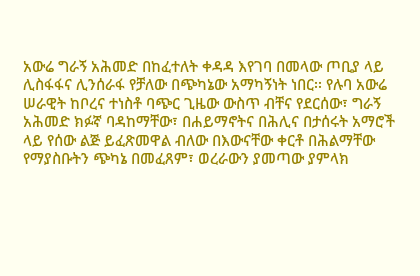አውሬ ግራኝ አሕመድ በከፈተለት ቀዳዳ እየገባ በመላው ጦቢያ ላይ ሊስፋፋና ሊንሰራፋ የቻለው በጭካኔው አማካኝነት ነበር፡፡ የሉባ አውሬ ሠራዊት ከቦረና ተነስቶ ባጭር ጊዜው ውስጥ ብቸና የደርሰው፣ ግራኝ አሕመድ ክፉኛ ባዳከማቸው፣ በሐይማኖትና በሕሊና በታሰሩት አማሮች ላይ የሰው ልጅ ይፈጽመዋል ብለው በእውናቸው ቀርቶ በሕልማቸው የማያስቡትን ጭካኔ በመፈጸም፣ ወረራውን ያመጣው ያምላክ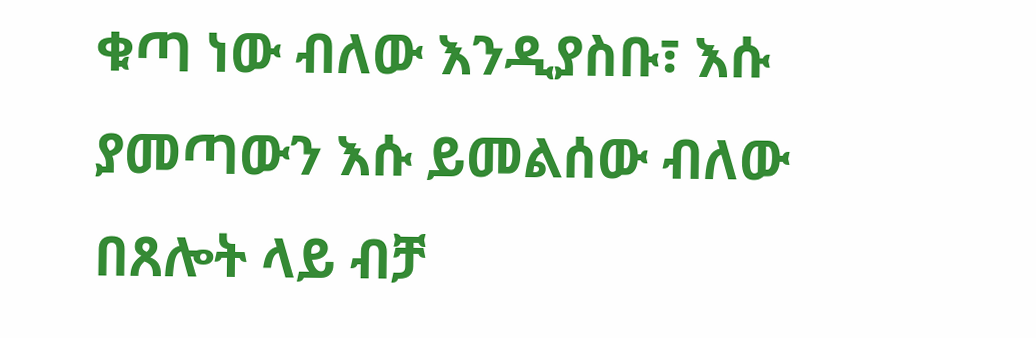ቁጣ ነው ብለው እንዲያስቡ፣ እሱ ያመጣውን እሱ ይመልሰው ብለው በጸሎት ላይ ብቻ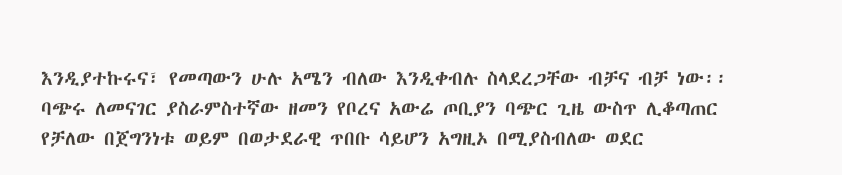እንዲያተኩሩና፣ የመጣውን ሁሉ አሜን ብለው እንዲቀብሉ ስላደረጋቸው ብቻና ብቻ ነው፡፡
ባጭሩ ለመናገር ያስራምስተኛው ዘመን የቦረና አውሬ ጦቢያን ባጭር ጊዜ ውስጥ ሊቆጣጠር የቻለው በጀግንነቱ ወይም በወታደራዊ ጥበቡ ሳይሆን አግዚኦ በሚያስብለው ወደር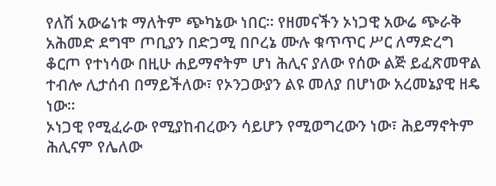የለሽ አውሬነቱ ማለትም ጭካኔው ነበር፡፡ የዘመናችን ኦነጋዊ አውሬ ጭራቅ አሕመድ ደግሞ ጦቢያን በድጋሚ በቦረኔ ሙሉ ቁጥጥር ሥር ለማድረግ ቆርጦ የተነሳው በዚሁ ሐይማኖትም ሆነ ሕሊና ያለው የሰው ልጅ ይፈጽመዋል ተብሎ ሊታሰብ በማይችለው፣ የኦንጋውያን ልዩ መለያ በሆነው አረመኔያዊ ዘዴ ነው፡፡
ኦነጋዊ የሚፈራው የሚያከብረውን ሳይሆን የሚወግረውን ነው፣ ሕይማኖትም ሕሊናም የሌለው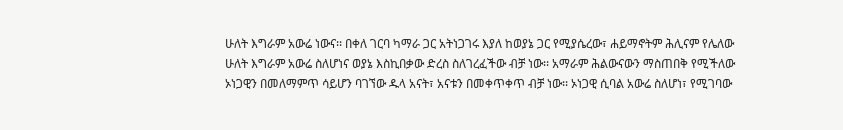ሁለት እግራም አውሬ ነውና፡፡ በቀለ ገርባ ካማራ ጋር አትነጋገሩ እያለ ከወያኔ ጋር የሚያሴረው፣ ሐይማኖትም ሕሊናም የሌለው ሁለት እግራም አውሬ ስለሆነና ወያኔ እስኪበቃው ድረስ ስለገረፈችው ብቻ ነው፡፡ አማራም ሕልውናውን ማስጠበቅ የሚችለው ኦነጋዊን በመለማምጥ ሳይሆን ባገኘው ዱላ አናት፣ አናቱን በመቀጥቀጥ ብቻ ነው፡፡ ኦነጋዊ ሲባል አውሬ ስለሆነ፣ የሚገባው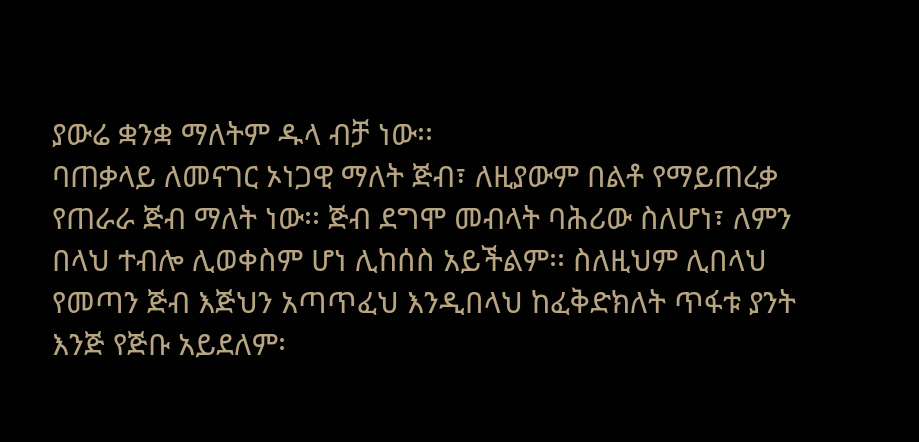ያውሬ ቋንቋ ማለትም ዱላ ብቻ ነው፡፡
ባጠቃላይ ለመናገር ኦነጋዊ ማለት ጅብ፣ ለዚያውም በልቶ የማይጠረቃ የጠራራ ጅብ ማለት ነው፡፡ ጅብ ደግሞ መብላት ባሕሪው ስለሆነ፣ ለምን በላህ ተብሎ ሊወቀስም ሆነ ሊከሰስ አይችልም፡፡ ስለዚህም ሊበላህ የመጣን ጅብ እጅህን አጣጥፈህ እንዲበላህ ከፈቅድክለት ጥፋቱ ያንት እንጅ የጅቡ አይደለም፡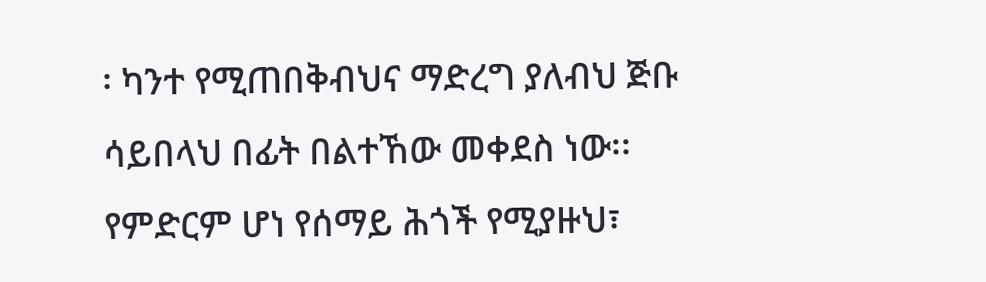፡ ካንተ የሚጠበቅብህና ማድረግ ያለብህ ጅቡ ሳይበላህ በፊት በልተኸው መቀደስ ነው፡፡ የምድርም ሆነ የሰማይ ሕጎች የሚያዙህ፣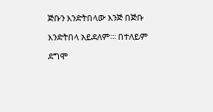ጅቡን እንድትበላው እንጅ በጅቡ እንድትበላ አይደለም፡፡፡ በተለይም ደግሞ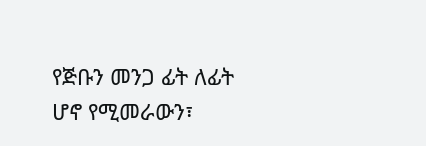የጅቡን መንጋ ፊት ለፊት ሆኖ የሚመራውን፣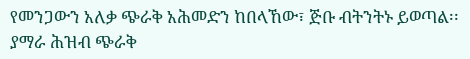የመንጋውን አለቃ ጭራቅ አሕመድን ከበላኸው፣ ጅቡ ብትንትኑ ይወጣል፡፡ ያማራ ሕዝብ ጭራቅ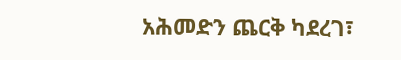አሕመድን ጨርቅ ካደረገ፣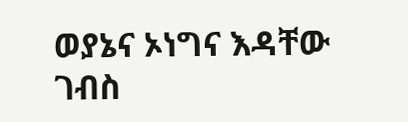ወያኔና ኦነግና እዳቸው ገብስ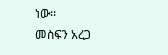ነው፡፡
መስፍን አረጋ